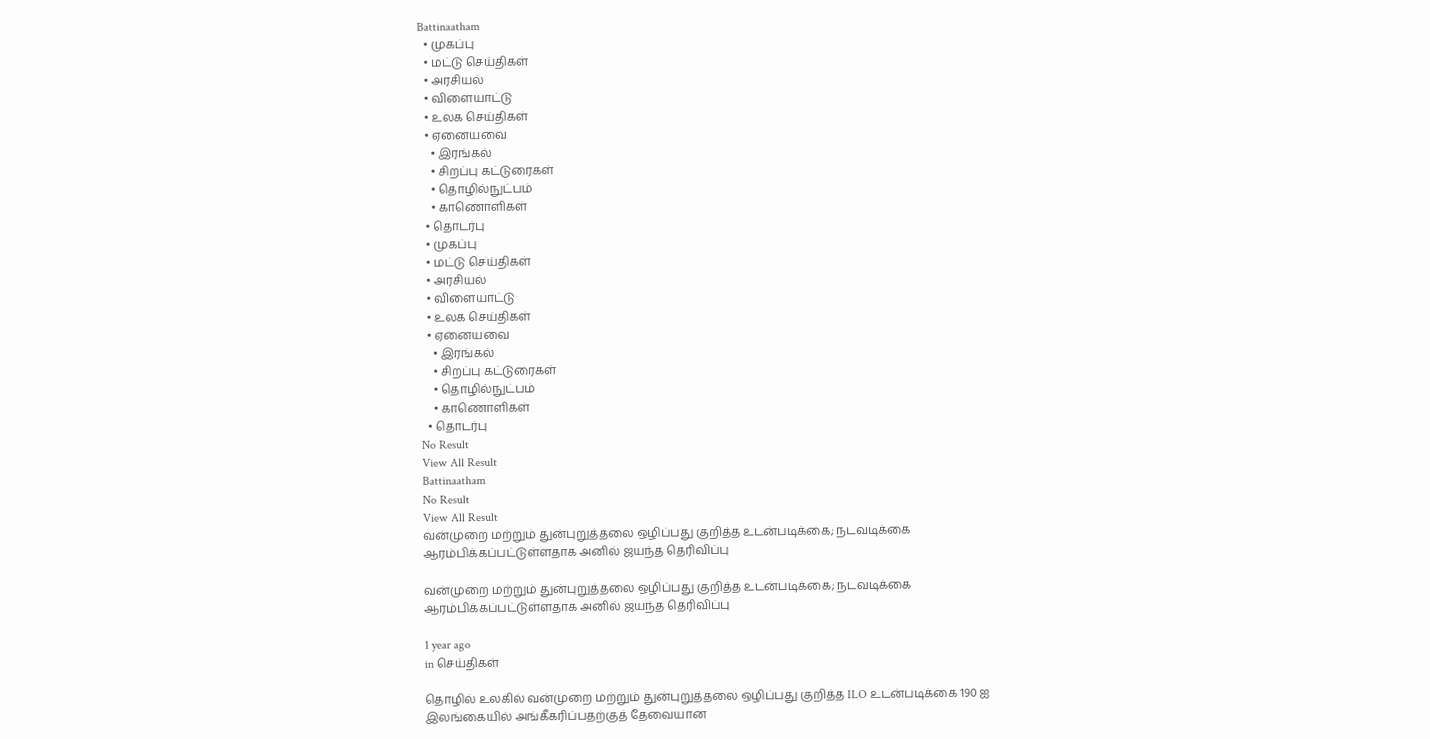Battinaatham
  • முகப்பு
  • மட்டு செய்திகள்
  • அரசியல்
  • விளையாட்டு
  • உலக செய்திகள்
  • ஏனையவை
    • இரங்கல்
    • சிறப்பு கட்டுரைகள்
    • தொழில்நுட்பம்
    • காணொளிகள்
  • தொடர்பு
  • முகப்பு
  • மட்டு செய்திகள்
  • அரசியல்
  • விளையாட்டு
  • உலக செய்திகள்
  • ஏனையவை
    • இரங்கல்
    • சிறப்பு கட்டுரைகள்
    • தொழில்நுட்பம்
    • காணொளிகள்
  • தொடர்பு
No Result
View All Result
Battinaatham
No Result
View All Result
வன்முறை மற்றும் துன்புறுத்தலை ஒழிப்பது குறித்த உடன்படிக்கை; நடவடிக்கை ஆரம்பிக்கப்பட்டுள்ளதாக அனில் ஜயந்த தெரிவிப்பு

வன்முறை மற்றும் துன்புறுத்தலை ஒழிப்பது குறித்த உடன்படிக்கை; நடவடிக்கை ஆரம்பிக்கப்பட்டுள்ளதாக அனில் ஜயந்த தெரிவிப்பு

1 year ago
in செய்திகள்

தொழில் உலகில் வன்முறை மற்றும் துன்புறுத்தலை ஒழிப்பது குறித்த ILO உடன்படிக்கை 190 ஐ இலங்கையில் அங்கீகரிப்பதற்குத் தேவையான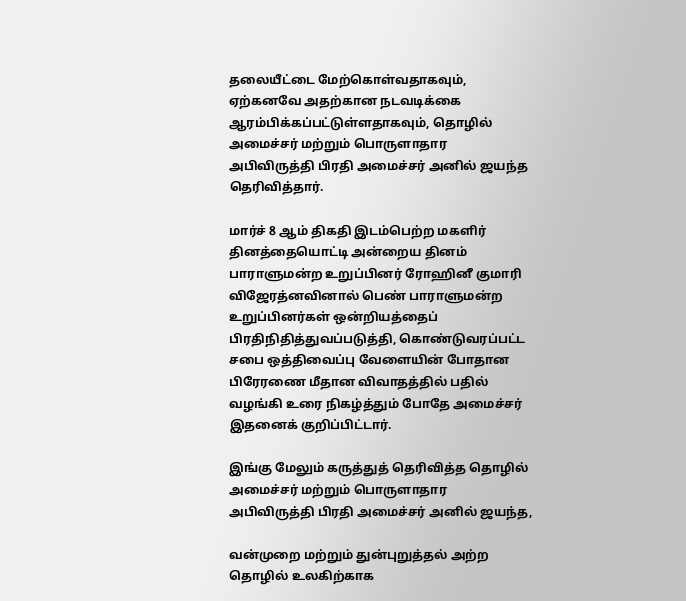தலையீட்டை மேற்கொள்வதாகவும், ஏற்கனவே அதற்கான நடவடிக்கை ஆரம்பிக்கப்பட்டுள்ளதாகவும், தொழில் அமைச்சர் மற்றும் பொருளாதார அபிவிருத்தி பிரதி அமைச்சர் அனில் ஜயந்த தெரிவித்தார்.

மார்ச் 8 ஆம் திகதி இடம்பெற்ற மகளிர் தினத்தையொட்டி அன்றைய தினம் பாராளுமன்ற உறுப்பினர் ரோஹினீ குமாரி விஜேரத்னவினால் பெண் பாராளுமன்ற உறுப்பினர்கள் ஒன்றியத்தைப் பிரதிநிதித்துவப்படுத்தி, கொண்டுவரப்பட்ட சபை ஒத்திவைப்பு வேளையின் போதான பிரேரணை மீதான விவாதத்தில் பதில் வழங்கி உரை நிகழ்த்தும் போதே அமைச்சர் இதனைக் குறிப்பிட்டார்.

இங்கு மேலும் கருத்துத் தெரிவித்த தொழில் அமைச்சர் மற்றும் பொருளாதார அபிவிருத்தி பிரதி அமைச்சர் அனில் ஜயந்த,

வன்முறை மற்றும் துன்புறுத்தல் அற்ற தொழில் உலகிற்காக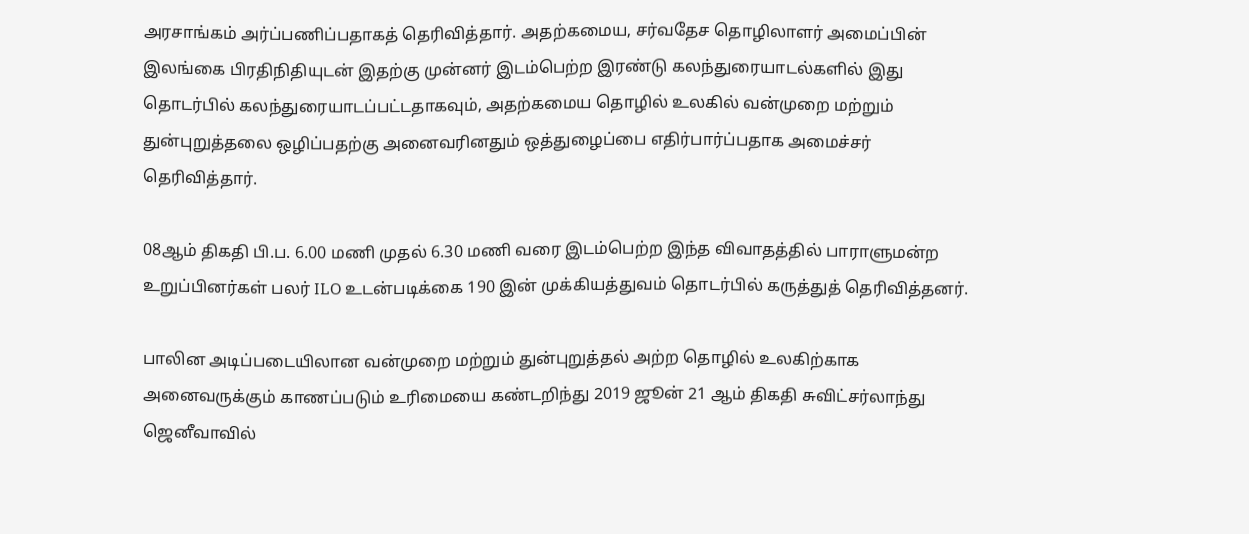அரசாங்கம் அர்ப்பணிப்பதாகத் தெரிவித்தார். அதற்கமைய, சர்வதேச தொழிலாளர் அமைப்பின் இலங்கை பிரதிநிதியுடன் இதற்கு முன்னர் இடம்பெற்ற இரண்டு கலந்துரையாடல்களில் இது தொடர்பில் கலந்துரையாடப்பட்டதாகவும், அதற்கமைய தொழில் உலகில் வன்முறை மற்றும் துன்புறுத்தலை ஒழிப்பதற்கு அனைவரினதும் ஒத்துழைப்பை எதிர்பார்ப்பதாக அமைச்சர் தெரிவித்தார்.

08ஆம் திகதி பி.ப. 6.00 மணி முதல் 6.30 மணி வரை இடம்பெற்ற இந்த விவாதத்தில் பாராளுமன்ற உறுப்பினர்கள் பலர் ILO உடன்படிக்கை 190 இன் முக்கியத்துவம் தொடர்பில் கருத்துத் தெரிவித்தனர்.

பாலின அடிப்படையிலான வன்முறை மற்றும் துன்புறுத்தல் அற்ற தொழில் உலகிற்காக அனைவருக்கும் காணப்படும் உரிமையை கண்டறிந்து 2019 ஜூன் 21 ஆம் திகதி சுவிட்சர்லாந்து ஜெனீவாவில்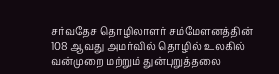சர்வதேச தொழிலாளர் சம்மேளனத்தின் 108 ஆவது அமர்வில் தொழில் உலகில் வன்முறை மற்றும் துன்புறுத்தலை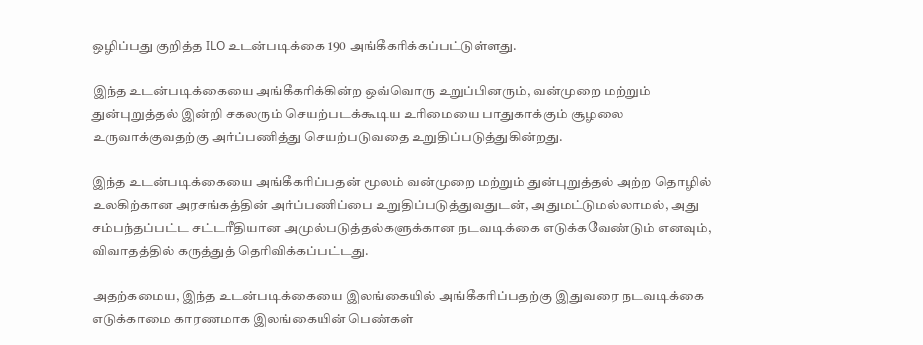ஒழிப்பது குறித்த ILO உடன்படிக்கை 190 அங்கீகரிக்கப்பட்டுள்ளது.

இந்த உடன்படிக்கையை அங்கீகரிக்கின்ற ஒவ்வொரு உறுப்பினரும், வன்முறை மற்றும் துன்புறுத்தல் இன்றி சகலரும் செயற்படக்கூடிய உரிமையை பாதுகாக்கும் சூழலை உருவாக்குவதற்கு அர்ப்பணித்து செயற்படுவதை உறுதிப்படுத்துகின்றது.

இந்த உடன்படிக்கையை அங்கீகரிப்பதன் மூலம் வன்முறை மற்றும் துன்புறுத்தல் அற்ற தொழில் உலகிற்கான அரசங்கத்தின் அர்ப்பணிப்பை உறுதிப்படுத்துவதுடன், அதுமட்டுமல்லாமல், அது சம்பந்தப்பட்ட சட்டரீதியான அமுல்படுத்தல்களுக்கான நடவடிக்கை எடுக்கவேண்டும் எனவும், விவாதத்தில் கருத்துத் தெரிவிக்கப்பட்டது.

அதற்கமைய, இந்த உடன்படிக்கையை இலங்கையில் அங்கீகரிப்பதற்கு இதுவரை நடவடிக்கை எடுக்காமை காரணமாக இலங்கையின் பெண்கள்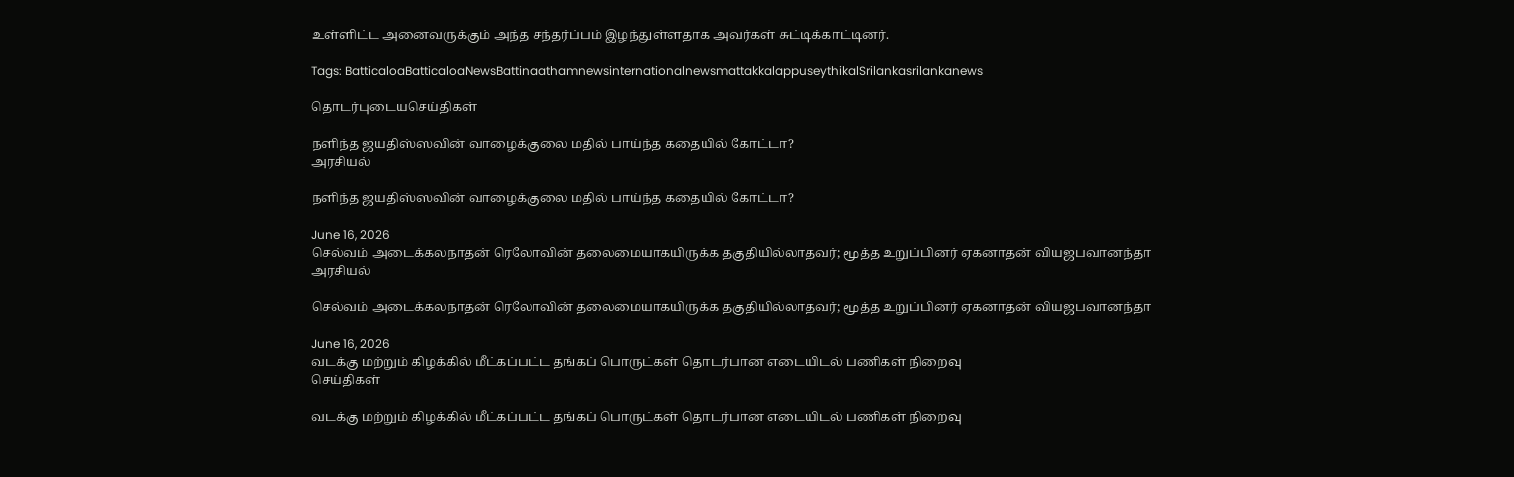உள்ளிட்ட அனைவருக்கும் அந்த சந்தர்ப்பம் இழந்துள்ளதாக அவர்கள் சுட்டிக்காட்டினர்.

Tags: BatticaloaBatticaloaNewsBattinaathamnewsinternationalnewsmattakkalappuseythikalSrilankasrilankanews

தொடர்புடையசெய்திகள்

நளிந்த ஜயதிஸ்ஸவின் வாழைக்குலை மதில் பாய்ந்த கதையில் கோட்டா?
அரசியல்

நளிந்த ஜயதிஸ்ஸவின் வாழைக்குலை மதில் பாய்ந்த கதையில் கோட்டா?

June 16, 2026
செல்வம் அடைக்கலநாதன் ரெலோவின் தலைமையாகயிருக்க தகுதியில்லாதவர்; மூத்த உறுப்பினர் ஏகனாதன் வியஜபவானந்தா
அரசியல்

செல்வம் அடைக்கலநாதன் ரெலோவின் தலைமையாகயிருக்க தகுதியில்லாதவர்; மூத்த உறுப்பினர் ஏகனாதன் வியஜபவானந்தா

June 16, 2026
வடக்கு மற்றும் கிழக்கில் மீட்கப்பட்ட தங்கப் பொருட்கள் தொடர்பான எடையிடல் பணிகள் நிறைவு
செய்திகள்

வடக்கு மற்றும் கிழக்கில் மீட்கப்பட்ட தங்கப் பொருட்கள் தொடர்பான எடையிடல் பணிகள் நிறைவு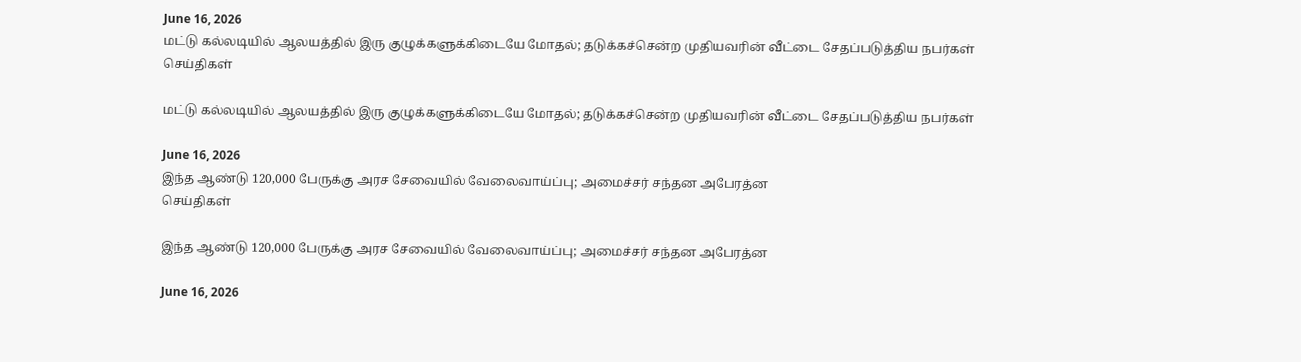June 16, 2026
மட்டு கல்லடியில் ஆலயத்தில் இரு குழுக்களுக்கிடையே மோதல்; தடுக்கச்சென்ற முதியவரின் வீட்டை சேதப்படுத்திய நபர்கள்
செய்திகள்

மட்டு கல்லடியில் ஆலயத்தில் இரு குழுக்களுக்கிடையே மோதல்; தடுக்கச்சென்ற முதியவரின் வீட்டை சேதப்படுத்திய நபர்கள்

June 16, 2026
இந்த ஆண்டு 120,000 பேருக்கு அரச சேவையில் வேலைவாய்ப்பு; அமைச்சர் சந்தன அபேரத்ன
செய்திகள்

இந்த ஆண்டு 120,000 பேருக்கு அரச சேவையில் வேலைவாய்ப்பு; அமைச்சர் சந்தன அபேரத்ன

June 16, 2026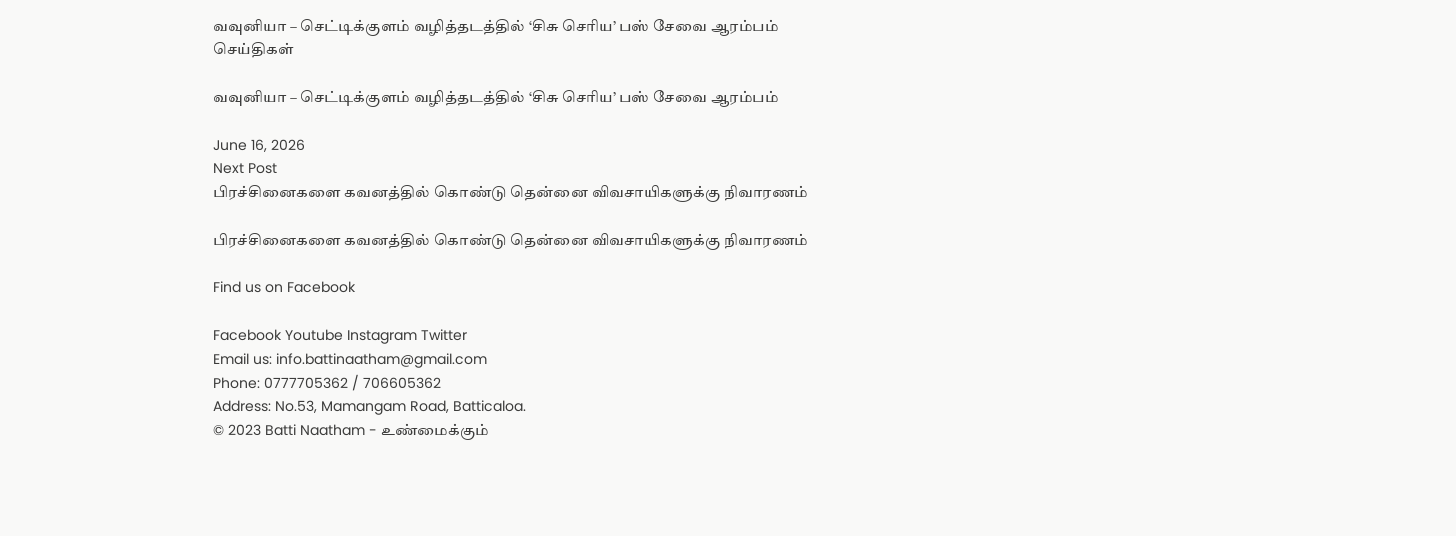வவுனியா – செட்டிக்குளம் வழித்தடத்தில் ‘சிசு செரிய’ பஸ் சேவை ஆரம்பம்
செய்திகள்

வவுனியா – செட்டிக்குளம் வழித்தடத்தில் ‘சிசு செரிய’ பஸ் சேவை ஆரம்பம்

June 16, 2026
Next Post
பிரச்சினைகளை கவனத்தில் கொண்டு தென்னை விவசாயிகளுக்கு நிவாரணம்

பிரச்சினைகளை கவனத்தில் கொண்டு தென்னை விவசாயிகளுக்கு நிவாரணம்

Find us on Facebook

Facebook Youtube Instagram Twitter
Email us: info.battinaatham@gmail.com
Phone: 0777705362 / 706605362
Address: No.53, Mamangam Road, Batticaloa.
© 2023 Batti Naatham - உண்மைக்கும்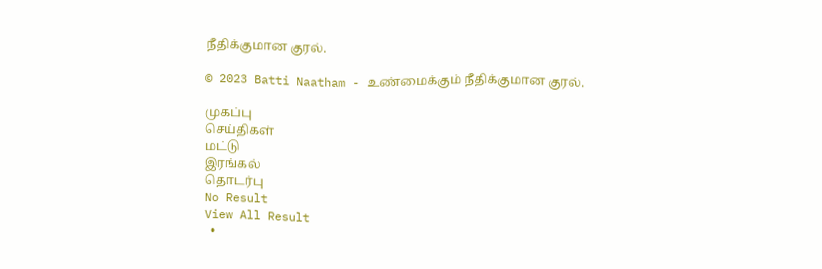நீதிக்குமான குரல்.

© 2023 Batti Naatham - உண்மைக்கும் நீதிக்குமான குரல்.

முகப்பு
செய்திகள்
மட்டு
இரங்கல்
தொடர்பு
No Result
View All Result
  •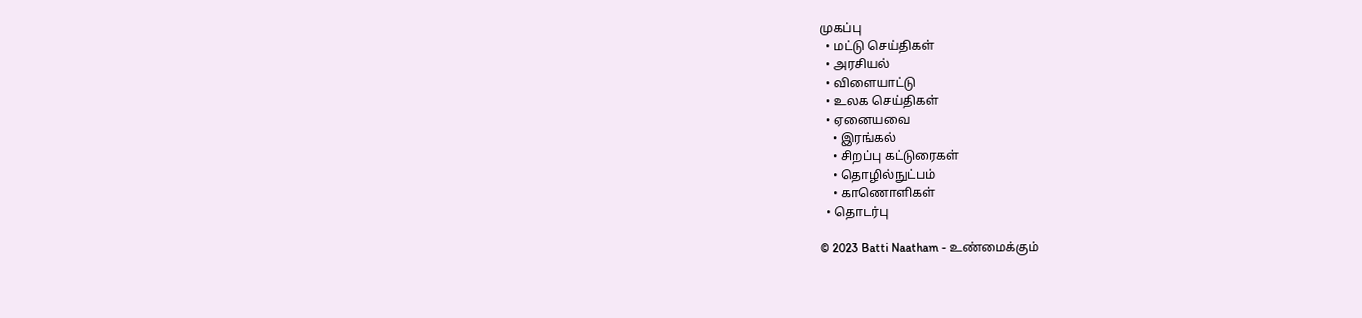முகப்பு
  • மட்டு செய்திகள்
  • அரசியல்
  • விளையாட்டு
  • உலக செய்திகள்
  • ஏனையவை
    • இரங்கல்
    • சிறப்பு கட்டுரைகள்
    • தொழில்நுட்பம்
    • காணொளிகள்
  • தொடர்பு

© 2023 Batti Naatham - உண்மைக்கும்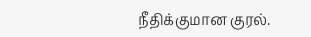நீதிக்குமான குரல்.